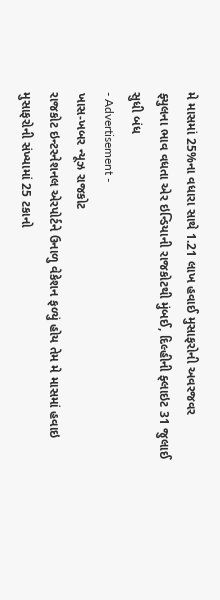મે માસમાં 25%ના વધારા સાથે 1.21 લાખ હવાઈ મુસાફરોની અવરજવર
ફ્યુલના ભાવ વધતા એર ઇન્ડિયાની રાજકોટથી મુંબઈ, દિલ્હીની ફ્લાઇટ 31 જુલાઈ સુધી બંધ
- Advertisement -
ખાસ-ખબર ન્યૂઝ રાજકોટ
રાજકોટ ઇન્ટરનેશનલ એરપોર્ટને ઉનાળુ વેકેશન ફળ્યું હોય તેમ મે માસમાં હવાઇ મુસાફરોની સંખ્યામાં 25 ટકાનો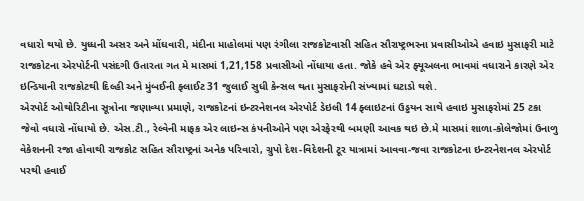વધારો થયો છે. યુધ્ધની અસર અને મોંઘવારી, મંદીના માહોલમાં પણ રંગીલા રાજકોટવાસી સહિત સૌરાષ્ટ્રભરના પ્રવાસીઓએ હવાઇ મુસાફરી માટે રાજકોટના એરપોર્ટની પસંદગી ઉતારતા ગત મે માસમાં 1,21,158 પ્રવાસીઓ નોંધાયા હતા. જોકે હવે એર ફ્યૂઅલના ભાવમાં વધારાને કારણે એર ઇન્ડિયાની રાજકોટથી દિલ્હી અને મુંબઈની ફ્લાઈટ 31 જુલાઈ સુધી કેન્સલ થતા મુસાફરોની સંખ્યામાં ઘટાડો થશે.
એરપોર્ટ ઓથોરિટીના સૂત્રોના જણાવ્યા પ્રમાણે, રાજકોટનાં ઇન્ટરનેશનલ એરપોર્ટ ડેઇલી 14 ફ્લાઇટનાં ઉડ્ડયન સાથે હવાઇ મુસાફરોમાં 25 ટકા જેવો વધારો નોંધાયો છે. એસ.ટી., રેલ્વેની માફક એર લાઇન્સ કંપનીઓને પણ એરફેરથી બમણી આવક થઇ છે.મે માસમાં શાળા-કોલેજોમાં ઉનાળુ વેકેશનની રજા હોવાથી રાજકોટ સહિત સૌરાષ્ટ્રનાં અનેક પરિવારો, ગ્રુપો દેશ-વિદેશની ટૂર યાત્રામાં આવવા-જવા રાજકોટના ઇન્ટરનેશનલ એરપોર્ટ પરથી હવાઈ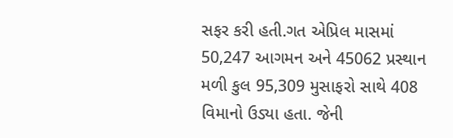સફર કરી હતી.ગત એપ્રિલ માસમાં 50,247 આગમન અને 45062 પ્રસ્થાન મળી કુલ 95,309 મુસાફરો સાથે 408 વિમાનો ઉડ્યા હતા. જેની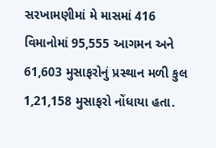સરખામણીમાં મે માસમાં 416 વિમાનોમાં 95,555 આગમન અને 61,603 મુસાફરોનું પ્રસ્થાન મળી કુલ 1,21,158 મુસાફરો નોંધાયા હતા.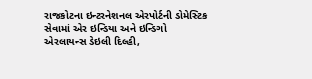રાજકોટના ઇન્ટરનેશનલ એરપોર્ટની ડોમેસ્ટિક સેવામાં એર ઇન્ડિયા અને ઇન્ડિગો એરલાયન્સ ડેઇલી દિલ્હી,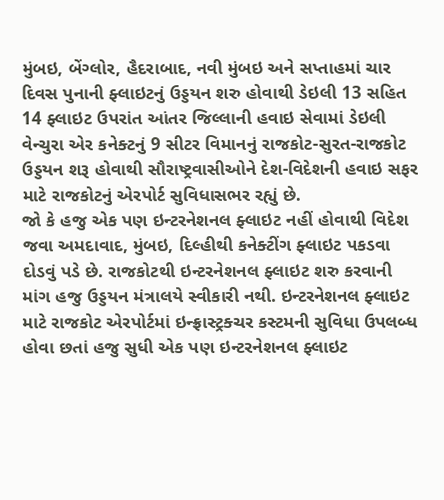મુંબઇ, બેંગ્લોર, હૈદરાબાદ, નવી મુંબઇ અને સપ્તાહમાં ચાર દિવસ પુનાની ફ્લાઇટનું ઉડ્ડયન શરુ હોવાથી ડેઇલી 13 સહિત 14 ફ્લાઇટ ઉપરાંત આંતર જિલ્લાની હવાઇ સેવામાં ડેઇલી વેન્ચુરા એર કનેક્ટનું 9 સીટર વિમાનનું રાજકોટ-સુરત-રાજકોટ ઉડ્ડયન શરૂ હોવાથી સૌરાષ્ટ્રવાસીઓને દેશ-વિદેશની હવાઇ સફર માટે રાજકોટનું એરપોર્ટ સુવિધાસભર રહ્યું છે.
જો કે હજુ એક પણ ઇન્ટરનેશનલ ફ્લાઇટ નહીં હોવાથી વિદેશ જવા અમદાવાદ, મુંબઇ, દિલ્હીથી કનેક્ટીંગ ફ્લાઇટ પકડવા દોડવું પડે છે. રાજકોટથી ઇન્ટરનેશનલ ફ્લાઇટ શરુ કરવાની માંગ હજુ ઉડ્ડયન મંત્રાલયે સ્વીકારી નથી. ઇન્ટરનેશનલ ફ્લાઇટ માટે રાજકોટ એરપોર્ટમાં ઇન્ફ્રાસ્ટ્રક્ચર કસ્ટમની સુવિધા ઉપલબ્ધ હોવા છતાં હજુ સુધી એક પણ ઇન્ટરનેશનલ ફ્લાઇટ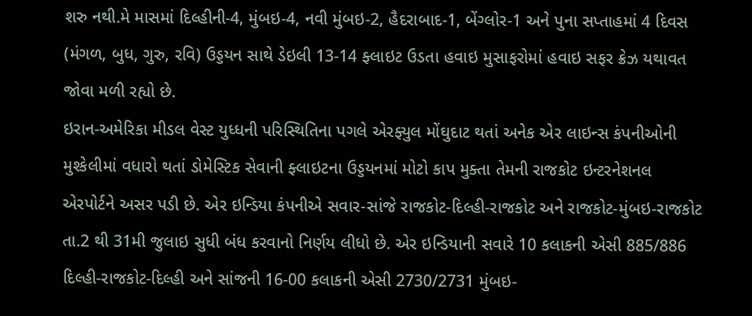શરુ નથી.મે માસમાં દિલ્હીની-4, મુંબઇ-4, નવી મુંબઇ-2, હૈદરાબાદ-1, બેંગ્લોર-1 અને પુના સપ્તાહમાં 4 દિવસ (મંગળ, બુધ, ગુરુ, રવિ) ઉડ્ડયન સાથે ડેઇલી 13-14 ફ્લાઇટ ઉડતા હવાઇ મુસાફરોમાં હવાઇ સફર ક્રેઝ યથાવત જોવા મળી રહ્યો છે.
ઇરાન-અમેરિકા મીડલ વેસ્ટ યુધ્ધની પરિસ્થિતિના પગલે એરફ્યુલ મોંઘુદાટ થતાં અનેક એર લાઇન્સ કંપનીઓની મુશ્કેલીમાં વધારો થતાં ડોમેસ્ટિક સેવાની ફ્લાઇટના ઉડ્ડયનમાં મોટો કાપ મુક્તા તેમની રાજકોટ ઇન્ટરનેશનલ એરપોર્ટને અસર પડી છે. એર ઇન્ડિયા કંપનીએ સવાર-સાંજે રાજકોટ-દિલ્હી-રાજકોટ અને રાજકોટ-મુંબઇ-રાજકોટ તા.2 થી 31મી જુલાઇ સુધી બંધ કરવાનો નિર્ણય લીધો છે. એર ઇન્ડિયાની સવારે 10 કલાકની એસી 885/886 દિલ્હી-રાજકોટ-દિલ્હી અને સાંજની 16-00 કલાકની એસી 2730/2731 મુંબઇ-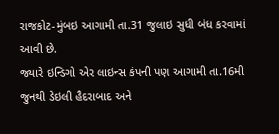રાજકોટ-મુંબઇ આગામી તા.31 જુલાઇ સુધી બંધ કરવામાં આવી છે.
જ્યારે ઇન્ડિગો એર લાઇન્સ કંપની પણ આગામી તા.16મી જુનથી ડેઇલી હૈદરાબાદ અને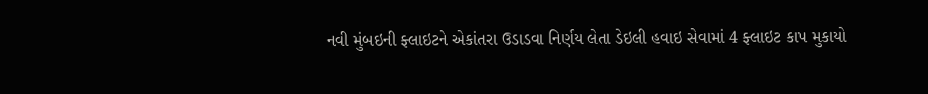નવી મુંબઇની ફ્લાઇટને એકાંતરા ઉડાડવા નિર્ણય લેતા ડેઇલી હવાઇ સેવામાં 4 ફ્લાઇટ કાપ મુકાયો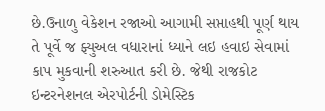છે.ઉનાળુ વેકેશન રજાઓ આગામી સપ્તાહથી પૂર્ણ થાય તે પૂર્વે જ ફ્યુઅલ વધારાનાં ધ્યાને લઇ હવાઇ સેવામાં કાપ મુકવાની શરુઆત કરી છે. જેથી રાજકોટ ઇન્ટરનેશનલ એરપોર્ટની ડોમેસ્ટિક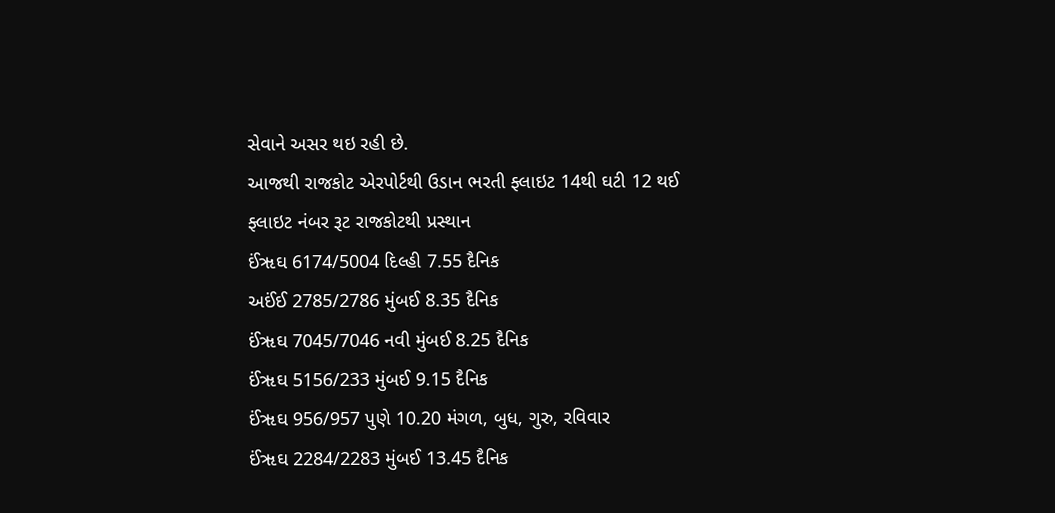સેવાને અસર થઇ રહી છે.
આજથી રાજકોટ એરપોર્ટથી ઉડાન ભરતી ફ્લાઇટ 14થી ઘટી 12 થઈ
ફ્લાઇટ નંબર રૂટ રાજકોટથી પ્રસ્થાન
ઈંૠઘ 6174/5004 દિલ્હી 7.55 દૈનિક
અઈંઈ 2785/2786 મુંબઈ 8.35 દૈનિક
ઈંૠઘ 7045/7046 નવી મુંબઈ 8.25 દૈનિક
ઈંૠઘ 5156/233 મુંબઈ 9.15 દૈનિક
ઈંૠઘ 956/957 પુણે 10.20 મંગળ, બુધ, ગુરુ, રવિવાર
ઈંૠઘ 2284/2283 મુંબઈ 13.45 દૈનિક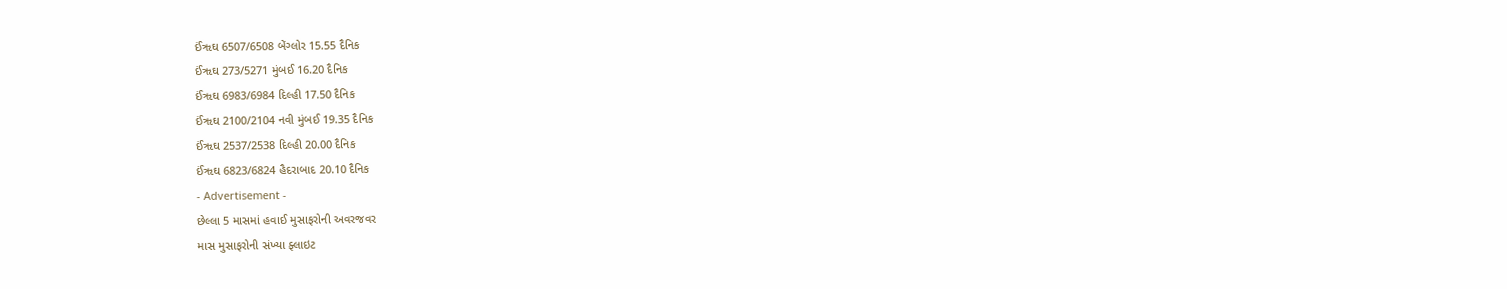ઈંૠઘ 6507/6508 બેંગ્લોર 15.55 દૈનિક
ઈંૠઘ 273/5271 મુંબઈ 16.20 દૈનિક
ઈંૠઘ 6983/6984 દિલ્હી 17.50 દૈનિક
ઈંૠઘ 2100/2104 નવી મુંબઈ 19.35 દૈનિક
ઈંૠઘ 2537/2538 દિલ્હી 20.00 દૈનિક
ઈંૠઘ 6823/6824 હૈદરાબાદ 20.10 દૈનિક
- Advertisement -
છેલ્લા 5 માસમાં હવાઈ મુસાફરોની અવરજવર
માસ મુસાફરોની સંખ્યા ફ્લાઇટ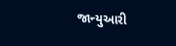જાન્યુઆરી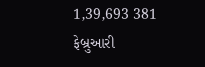1,39,693 381
ફેબ્રુઆરી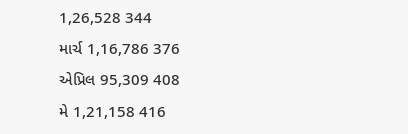1,26,528 344
માર્ચ 1,16,786 376
એપ્રિલ 95,309 408
મે 1,21,158 416